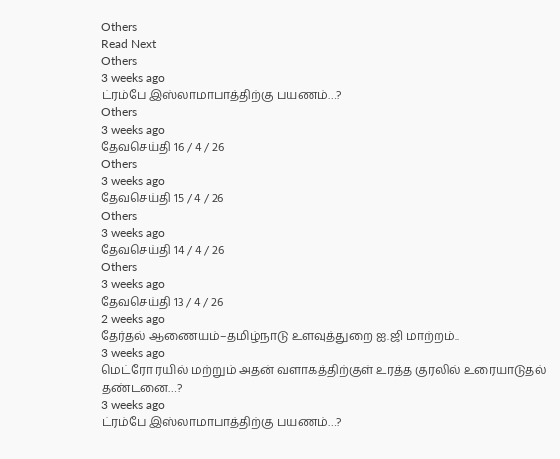Others
Read Next
Others
3 weeks ago
ட்ரம்பே இஸ்லாமாபாத்திற்கு பயணம்…?
Others
3 weeks ago
தேவசெய்தி 16 / 4 / 26
Others
3 weeks ago
தேவசெய்தி 15 / 4 / 26
Others
3 weeks ago
தேவசெய்தி 14 / 4 / 26
Others
3 weeks ago
தேவசெய்தி 13 / 4 / 26
2 weeks ago
தேர்தல் ஆணையம்–தமிழ்நாடு உளவுத்துறை ஐ.ஜி மாற்றம்..
3 weeks ago
மெட்ரோ ரயில் மற்றும் அதன் வளாகத்திற்குள் உரத்த குரலில் உரையாடுதல் தண்டனை…?
3 weeks ago
ட்ரம்பே இஸ்லாமாபாத்திற்கு பயணம்…?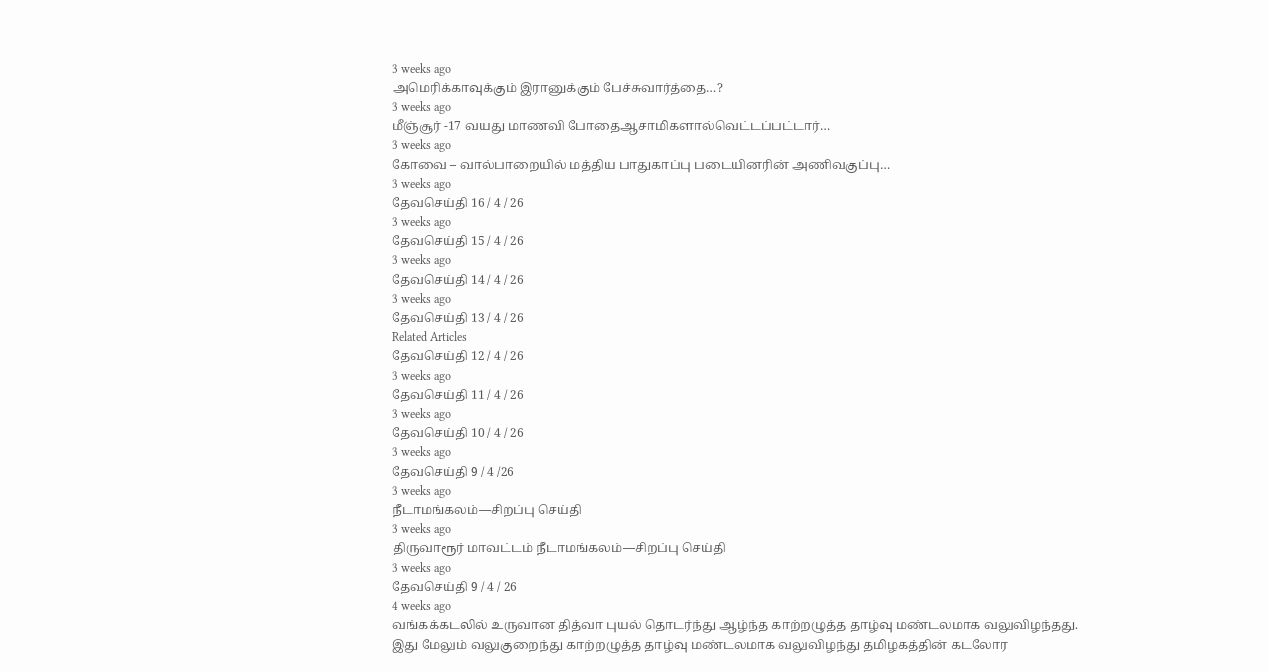3 weeks ago
அமெரிக்காவுக்கும் இரானுக்கும் பேச்சுவார்த்தை…?
3 weeks ago
மீஞ்சூர் -17 வயது மாணவி போதைஆசாமிகளால்வெட்டப்பட்டார்…
3 weeks ago
கோவை – வால்பாறையில் மத்திய பாதுகாப்பு படையினரின் அணிவகுப்பு…
3 weeks ago
தேவசெய்தி 16 / 4 / 26
3 weeks ago
தேவசெய்தி 15 / 4 / 26
3 weeks ago
தேவசெய்தி 14 / 4 / 26
3 weeks ago
தேவசெய்தி 13 / 4 / 26
Related Articles
தேவசெய்தி 12 / 4 / 26
3 weeks ago
தேவசெய்தி 11 / 4 / 26
3 weeks ago
தேவசெய்தி 10 / 4 / 26
3 weeks ago
தேவசெய்தி 9 / 4 /26
3 weeks ago
நீடாமங்கலம்—சிறப்பு செய்தி
3 weeks ago
திருவாரூர் மாவட்டம் நீடாமங்கலம்—சிறப்பு செய்தி
3 weeks ago
தேவசெய்தி 9 / 4 / 26
4 weeks ago
வங்கக்கடலில் உருவான தித்வா புயல் தொடர்ந்து ஆழ்ந்த காற்றழுத்த தாழ்வு மண்டலமாக வலுவிழந்தது. இது மேலும் வலுகுறைந்து காற்றழுத்த தாழ்வு மண்டலமாக வலுவிழந்து தமிழகத்தின் கடலோர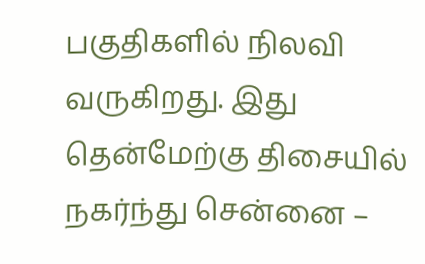பகுதிகளில் நிலவி வருகிறது. இது தென்மேற்கு திசையில் நகர்ந்து சென்னை –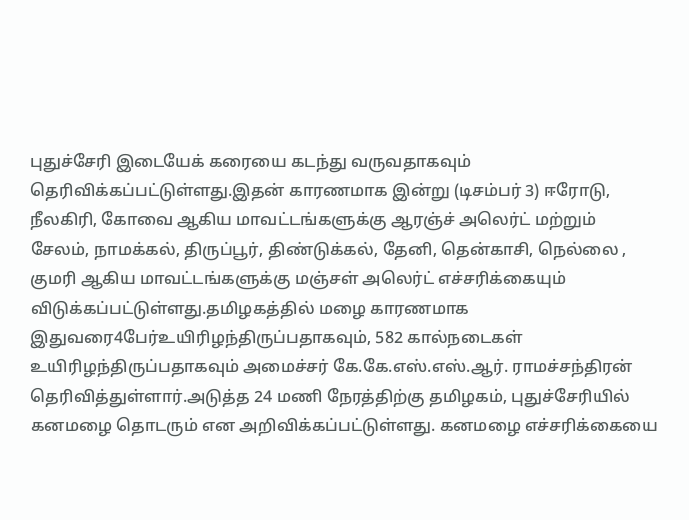புதுச்சேரி இடையேக் கரையை கடந்து வருவதாகவும் தெரிவிக்கப்பட்டுள்ளது.இதன் காரணமாக இன்று (டிசம்பர் 3) ஈரோடு, நீலகிரி, கோவை ஆகிய மாவட்டங்களுக்கு ஆரஞ்ச் அலெர்ட் மற்றும் சேலம், நாமக்கல், திருப்பூர், திண்டுக்கல், தேனி, தென்காசி, நெல்லை , குமரி ஆகிய மாவட்டங்களுக்கு மஞ்சள் அலெர்ட் எச்சரிக்கையும் விடுக்கப்பட்டுள்ளது.தமிழகத்தில் மழை காரணமாக இதுவரை4பேர்உயிரிழந்திருப்பதாகவும், 582 கால்நடைகள் உயிரிழந்திருப்பதாகவும் அமைச்சர் கே.கே.எஸ்.எஸ்.ஆர். ராமச்சந்திரன் தெரிவித்துள்ளார்.அடுத்த 24 மணி நேரத்திற்கு தமிழகம், புதுச்சேரியில் கனமழை தொடரும் என அறிவிக்கப்பட்டுள்ளது. கனமழை எச்சரிக்கையை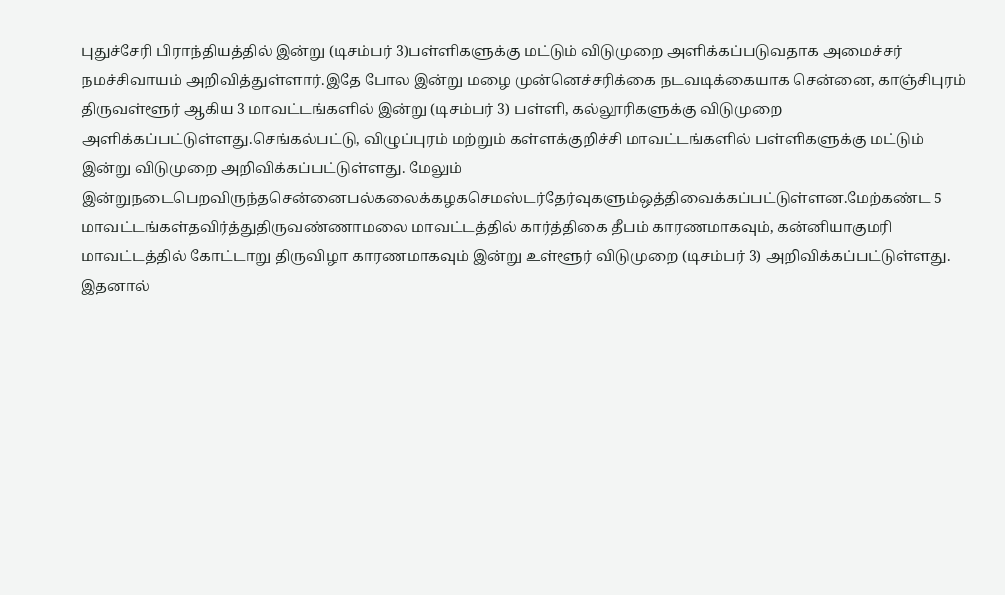புதுச்சேரி பிராந்தியத்தில் இன்று (டிசம்பர் 3)பள்ளிகளுக்கு மட்டும் விடுமுறை அளிக்கப்படுவதாக அமைச்சர் நமச்சிவாயம் அறிவித்துள்ளார்.இதே போல இன்று மழை முன்னெச்சரிக்கை நடவடிக்கையாக சென்னை, காஞ்சிபுரம் திருவள்ளூர் ஆகிய 3 மாவட்டங்களில் இன்று (டிசம்பர் 3) பள்ளி, கல்லூரிகளுக்கு விடுமுறை அளிக்கப்பட்டுள்ளது.செங்கல்பட்டு, விழுப்புரம் மற்றும் கள்ளக்குறிச்சி மாவட்டங்களில் பள்ளிகளுக்கு மட்டும் இன்று விடுமுறை அறிவிக்கப்பட்டுள்ளது. மேலும் இன்றுநடைபெறவிருந்தசென்னைபல்கலைக்கழகசெமஸ்டர்தேர்வுகளும்ஒத்திவைக்கப்பட்டுள்ளன.மேற்கண்ட 5 மாவட்டங்கள்தவிர்த்துதிருவண்ணாமலை மாவட்டத்தில் கார்த்திகை தீபம் காரணமாகவும், கன்னியாகுமரி மாவட்டத்தில் கோட்டாறு திருவிழா காரணமாகவும் இன்று உள்ளூர் விடுமுறை (டிசம்பர் 3) அறிவிக்கப்பட்டுள்ளது. இதனால்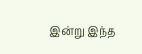இன்று இந்த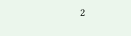2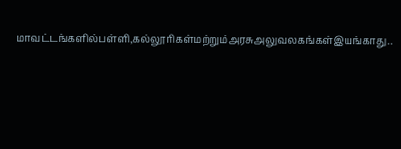மாவட்டங்களில்பள்ளி,கல்லூரிகள்மற்றும்அரசுஅலுவலகங்கள்இயங்காது..